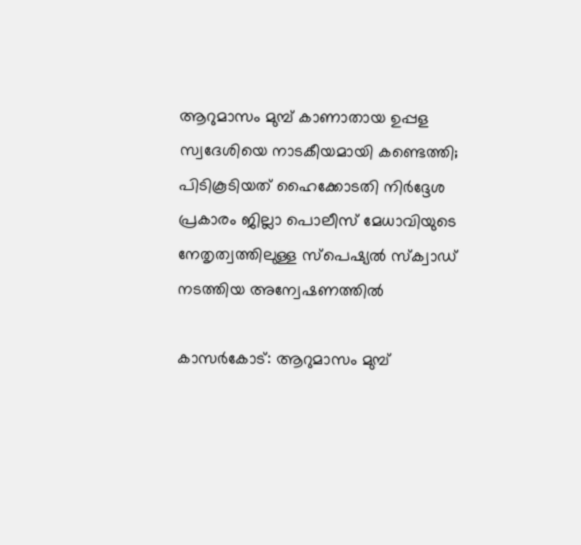ആറുമാസം മുമ്പ് കാണാതായ ഉപ്പള സ്വദേശിയെ നാടകീയമായി കണ്ടെത്തി; പിടികൂടിയത് ഹൈക്കോടതി നിര്‍ദ്ദേശ പ്രകാരം ജില്ലാ പൊലീസ് മേധാവിയുടെ നേതൃത്വത്തിലുള്ള സ്‌പെഷ്യല്‍ സ്‌ക്വാഡ് നടത്തിയ അന്വേഷണത്തില്‍

കാസര്‍കോട്: ആറുമാസം മുമ്പ്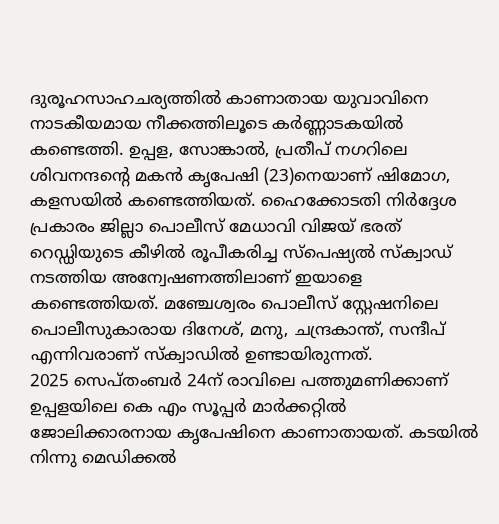ദുരൂഹസാഹചര്യത്തില്‍ കാണാതായ യുവാവിനെ നാടകീയമായ നീക്കത്തിലൂടെ കര്‍ണ്ണാടകയില്‍ കണ്ടെത്തി. ഉപ്പള, സോങ്കാല്‍, പ്രതീപ് നഗറിലെ ശിവനന്ദന്റെ മകന്‍ കൃപേഷി (23)നെയാണ് ഷിമോഗ, കളസയില്‍ കണ്ടെത്തിയത്. ഹൈക്കോടതി നിര്‍ദ്ദേശ പ്രകാരം ജില്ലാ പൊലീസ് മേധാവി വിജയ് ഭരത് റെഡ്ഡിയുടെ കീഴില്‍ രൂപീകരിച്ച സ്‌പെഷ്യല്‍ സ്‌ക്വാഡ് നടത്തിയ അന്വേഷണത്തിലാണ് ഇയാളെ കണ്ടെത്തിയത്. മഞ്ചേശ്വരം പൊലീസ് സ്റ്റേഷനിലെ പൊലീസുകാരായ ദിനേശ്, മനു, ചന്ദ്രകാന്ത്, സന്ദീപ് എന്നിവരാണ് സ്‌ക്വാഡില്‍ ഉണ്ടായിരുന്നത്.
2025 സെപ്തംബര്‍ 24ന് രാവിലെ പത്തുമണിക്കാണ് ഉപ്പളയിലെ കെ എം സൂപ്പര്‍ മാര്‍ക്കറ്റില്‍ ജോലിക്കാരനായ കൃപേഷിനെ കാണാതായത്. കടയില്‍ നിന്നു മെഡിക്കല്‍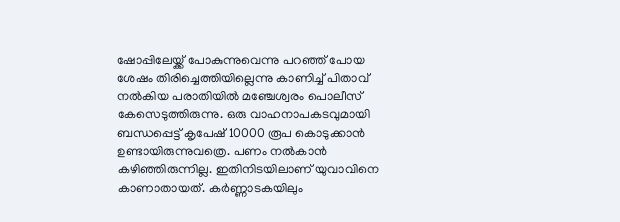ഷോപ്പിലേയ്ക്ക് പോകുന്നുവെന്നു പറഞ്ഞ് പോയ ശേഷം തിരിച്ചെത്തിയില്ലെന്നു കാണിച്ച് പിതാവ് നല്‍കിയ പരാതിയില്‍ മഞ്ചേശ്വരം പൊലീസ് കേസെടുത്തിരുന്നു. ഒരു വാഹനാപകടവുമായി ബന്ധപ്പെട്ട് കൃപേഷ് 10000 രൂപ കൊടുക്കാന്‍ ഉണ്ടായിരുന്നുവത്രെ. പണം നല്‍കാന്‍ കഴിഞ്ഞിരുന്നില്ല. ഇതിനിടയിലാണ് യുവാവിനെ കാണാതായത്. കര്‍ണ്ണാടകയിലും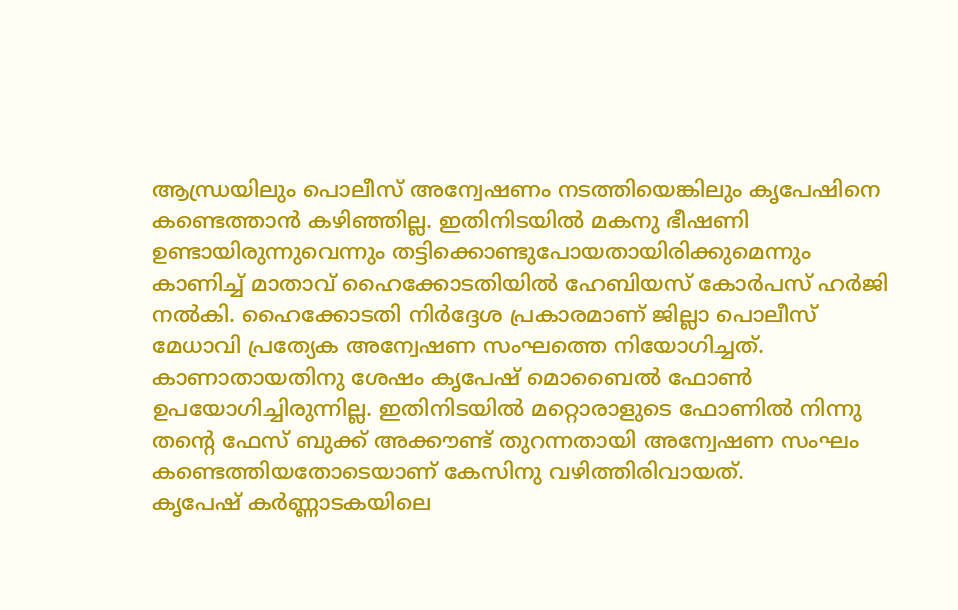ആന്ധ്രയിലും പൊലീസ് അന്വേഷണം നടത്തിയെങ്കിലും കൃപേഷിനെ കണ്ടെത്താന്‍ കഴിഞ്ഞില്ല. ഇതിനിടയില്‍ മകനു ഭീഷണി ഉണ്ടായിരുന്നുവെന്നും തട്ടിക്കൊണ്ടുപോയതായിരിക്കുമെന്നും കാണിച്ച് മാതാവ് ഹൈക്കോടതിയില്‍ ഹേബിയസ് കോര്‍പസ് ഹര്‍ജി നല്‍കി. ഹൈക്കോടതി നിര്‍ദ്ദേശ പ്രകാരമാണ് ജില്ലാ പൊലീസ് മേധാവി പ്രത്യേക അന്വേഷണ സംഘത്തെ നിയോഗിച്ചത്.
കാണാതായതിനു ശേഷം കൃപേഷ് മൊബൈല്‍ ഫോണ്‍ ഉപയോഗിച്ചിരുന്നില്ല. ഇതിനിടയില്‍ മറ്റൊരാളുടെ ഫോണില്‍ നിന്നു തന്റെ ഫേസ് ബുക്ക് അക്കൗണ്ട് തുറന്നതായി അന്വേഷണ സംഘം കണ്ടെത്തിയതോടെയാണ് കേസിനു വഴിത്തിരിവായത്.
കൃപേഷ് കര്‍ണ്ണാടകയിലെ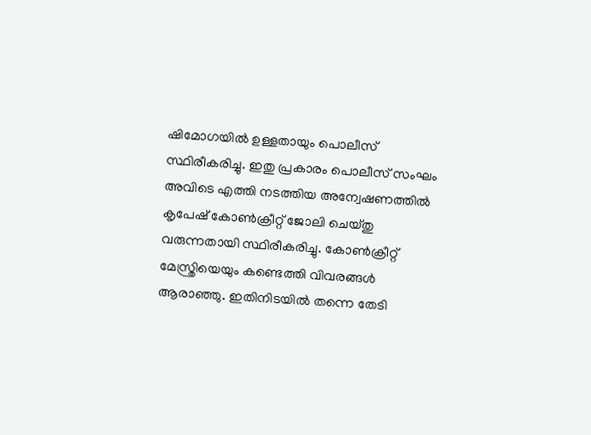ഷിമോഗയില്‍ ഉള്ളതായും പൊലീസ് സ്ഥിരീകരിച്ചു. ഇതു പ്രകാരം പൊലീസ് സംഘം അവിടെ എത്തി നടത്തിയ അന്വേഷണത്തില്‍ കൃപേഷ് കോണ്‍ക്രീറ്റ് ജോലി ചെയ്തു വരുന്നതായി സ്ഥിരീകരിച്ചു. കോണ്‍ക്രീറ്റ് മേസ്ത്രിയെയും കണ്ടെത്തി വിവരങ്ങള്‍ ആരാഞ്ഞു. ഇതിനിടയില്‍ തന്നെ തേടി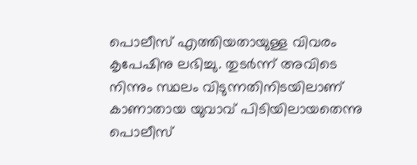പൊലീസ് എത്തിയതായുള്ള വിവരം കൃപേഷിനു ലഭിച്ചു. തുടര്‍ന്ന് അവിടെ നിന്നും സ്ഥലം വിടുന്നതിനിടയിലാണ് കാണാതായ യുവാവ് പിടിയിലായതെന്നു പൊലീസ്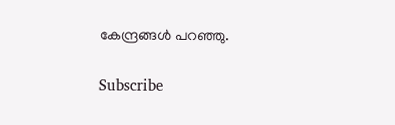കേന്ദ്രങ്ങള്‍ പറഞ്ഞു.

Subscribe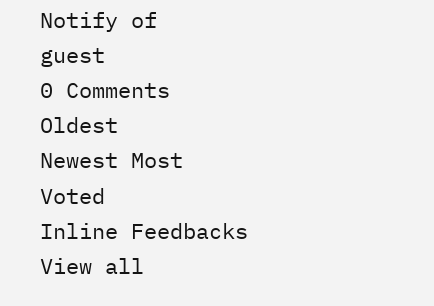Notify of
guest
0 Comments
Oldest
Newest Most Voted
Inline Feedbacks
View all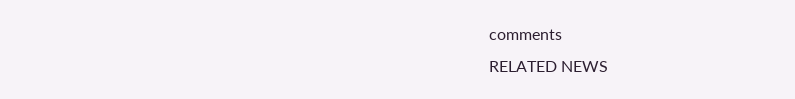comments
RELATED NEWS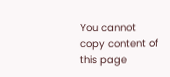You cannot copy content of this page